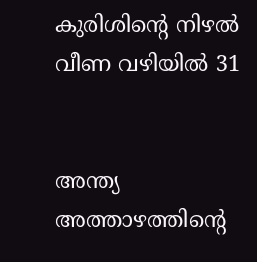കുരിശിന്റെ നിഴല്‍ വീണ വഴിയില്‍ 31


അന്ത്യ അത്താഴത്തിന്റെ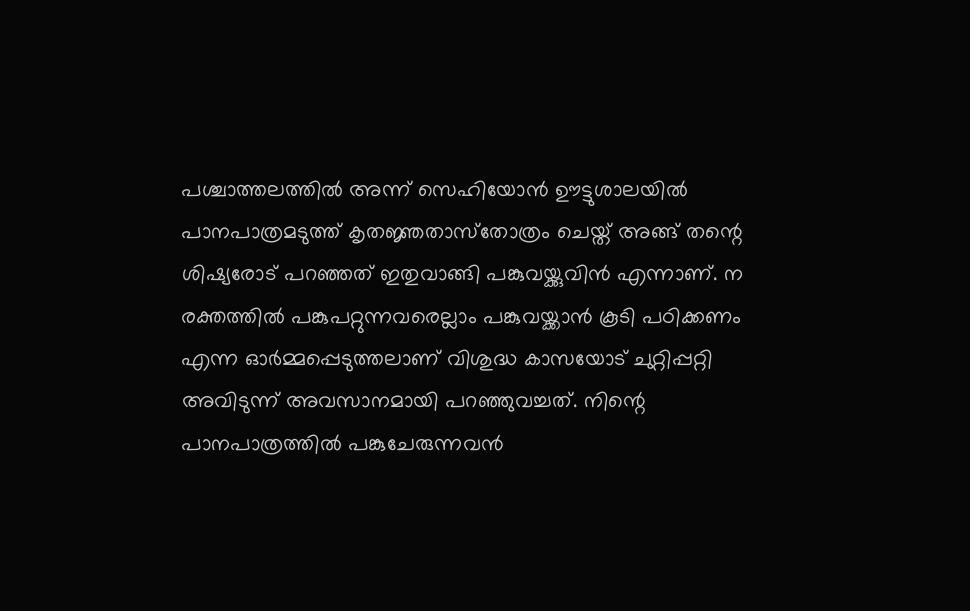പശ്ചാത്തലത്തില്‍ അന്ന് സെഹിയോന്‍ ഊട്ടുശാലയില്‍ പാനപാത്രമടുത്ത് കൃതജ്ഞതാസ്‌തോത്രം ചെയ്ത് അങ്ങ് തന്റെ ശിഷ്യരോട് പറഞ്ഞത് ഇതുവാങ്ങി പങ്കുവയ്ക്കുവിന്‍ എന്നാണ്. ന രക്തത്തില്‍ പങ്കുപറ്റുന്നവരെല്ലാം പങ്കുവയ്ക്കാന്‍ കൂടി പഠിക്കണം എന്ന ഓര്‍മ്മപ്പെടുത്തലാണ് വിശുദ്ധ കാസയോട് ചുറ്റിപ്പറ്റി അവിടുന്ന് അവസാനമായി പറഞ്ഞുവച്ചത്. നിന്റെ പാനപാത്രത്തില്‍ പങ്കുചേരുന്നവന്‍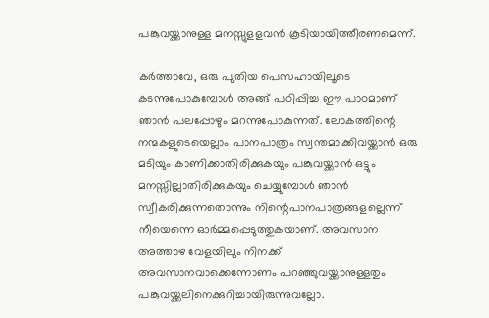പങ്കുവയ്ക്കാനുള്ള മനസ്സുളളവന്‍ കൂടിയായിത്തീരണമെന്ന്.

കര്‍ത്താവേ, ഒരു പുതിയ പെസഹായിലൂടെ കടന്നുപോകുമ്പോള്‍ അങ്ങ് പഠിപ്പിച്ച ഈ പാഠമാണ് ഞാന്‍ പലപ്പോഴും മറന്നുപോകുന്നത്. ലോകത്തിന്റെ നന്മകളുടെയെല്ലാം പാനപാത്രം സ്വന്തമാക്കിവയ്ക്കാന്‍ ഒരു മടിയും കാണിക്കാതിരിക്കുകയും പങ്കുവയ്ക്കാന്‍ ഒട്ടും മനസ്സില്ലാതിരിക്കുകയും ചെയ്യുമ്പോള്‍ ഞാന്‍ സ്വീകരിക്കുന്നതൊന്നും നിന്റെപാനപാത്രങ്ങളല്ലെന്ന് നീയെന്നെ ഓര്‍മ്മപ്പെടുത്തുകയാണ്. അവസാന അത്താഴ വേളയിലും നിനക്ക് അവസാനവാക്കെന്നോണം പറഞ്ഞുവയ്ക്കാനുള്ളതും പങ്കുവയ്ക്കലിനെക്കുറിച്ചായിരുന്നുവല്ലോ.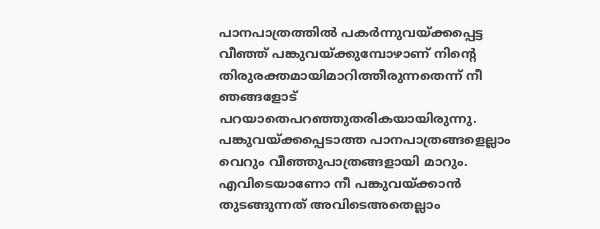പാനപാത്രത്തില്‍ പകര്‍ന്നുവയ്ക്കപ്പെട്ട വീഞ്ഞ് പങ്കുവയ്ക്കുമ്പോഴാണ് നിന്റെ തിരുരക്തമായിമാറിത്തീരുന്നതെന്ന് നീ ഞങ്ങളോട് പറയാതെപറഞ്ഞുതരികയായിരുന്നു. പങ്കുവയ്ക്കപ്പെടാത്ത പാനപാത്രങ്ങളെല്ലാം വെറും വീഞ്ഞുപാത്രങ്ങളായി മാറും. എവിടെയാണോ നീ പങ്കുവയ്ക്കാന്‍ തുടങ്ങുന്നത് അവിടെഅതെല്ലാം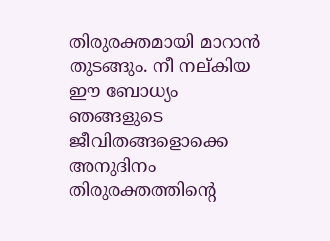തിരുരക്തമായി മാറാന്‍ തുടങ്ങും. നീ നല്കിയ ഈ ബോധ്യം ഞങ്ങളുടെ ജീവിതങ്ങളൊക്കെ അനുദിനം തിരുരക്തത്തിന്റെ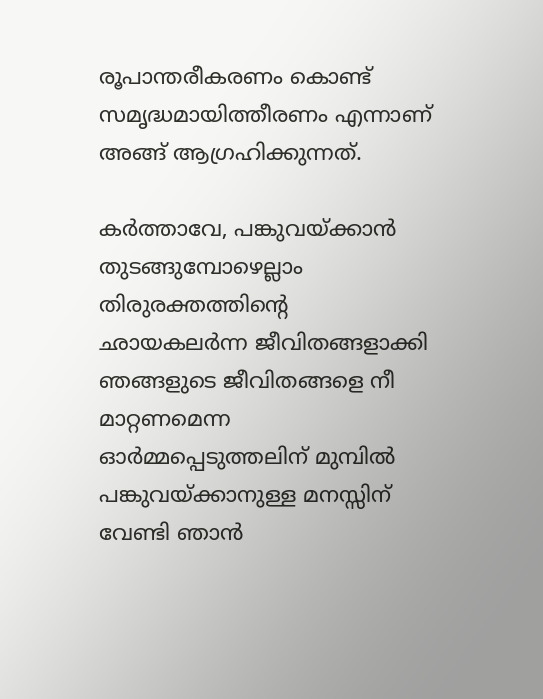രൂപാന്തരീകരണം കൊണ്ട് സമൃദ്ധമായിത്തീരണം എന്നാണ് അങ്ങ് ആഗ്രഹിക്കുന്നത്.

കര്‍ത്താവേ, പങ്കുവയ്ക്കാന്‍ തുടങ്ങുമ്പോഴെല്ലാം തിരുരക്തത്തിന്റെ ഛായകലര്‍ന്ന ജീവിതങ്ങളാക്കി ഞങ്ങളുടെ ജീവിതങ്ങളെ നീ മാറ്റണമെന്ന ഓര്‍മ്മപ്പെടുത്തലിന് മുമ്പില്‍ പങ്കുവയ്ക്കാനുള്ള മനസ്സിന് വേണ്ടി ഞാന്‍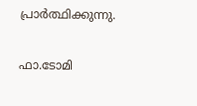പ്രാര്‍ത്ഥിക്കുന്നു.

ഫാ.ടോമി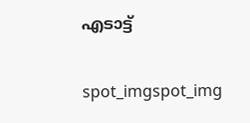എടാട്ട്‌

spot_imgspot_img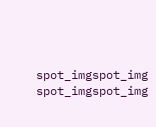spot_imgspot_img
spot_imgspot_img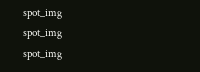spot_img
spot_img
spot_img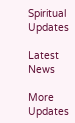Spiritual Updates

Latest News

More Updates